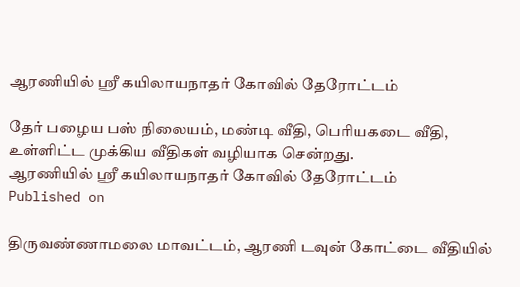ஆரணியில் ஸ்ரீ கயிலாயநாதர் கோவில் தேரோட்டம்

தேர் பழைய பஸ் நிலையம், மண்டி வீதி, பெரியகடை வீதி, உள்ளிட்ட முக்கிய வீதிகள் வழியாக சென்றது.
ஆரணியில் ஸ்ரீ கயிலாயநாதர் கோவில் தேரோட்டம்
Published on

திருவண்ணாமலை மாவட்டம், ஆரணி டவுன் கோட்டை வீதியில்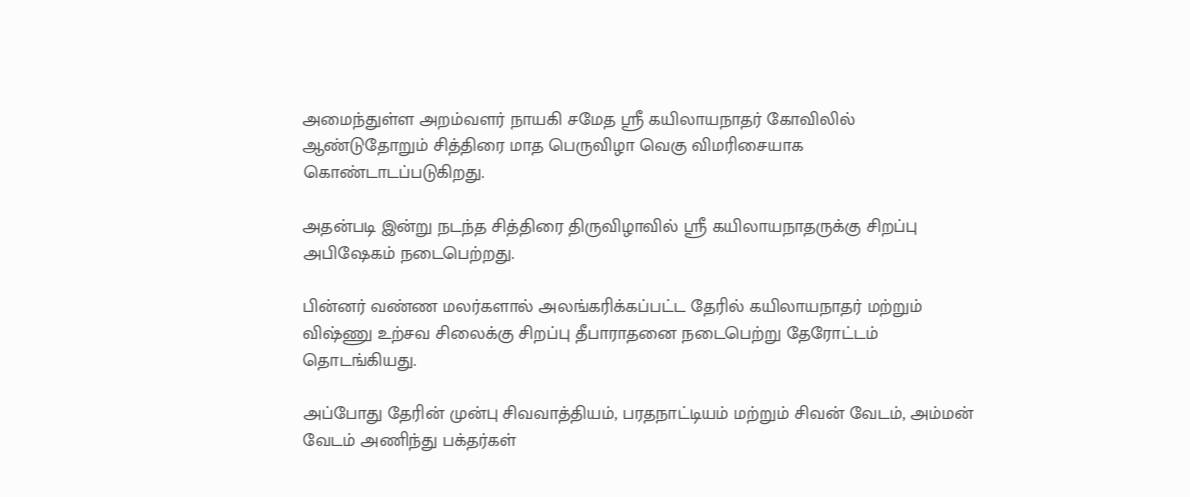அமைந்துள்ள அறம்வளர் நாயகி சமேத ஸ்ரீ கயிலாயநாதர் கோவிலில் ஆண்டுதோறும் சித்திரை மாத பெருவிழா வெகு விமரிசையாக கொண்டாடப்படுகிறது.

அதன்படி இன்று நடந்த சித்திரை திருவிழாவில் ஸ்ரீ கயிலாயநாதருக்கு சிறப்பு அபிஷேகம் நடைபெற்றது.

பின்னர் வண்ண மலர்களால் அலங்கரிக்கப்பட்ட தேரில் கயிலாயநாதர் மற்றும் விஷ்ணு உற்சவ சிலைக்கு சிறப்பு தீபாராதனை நடைபெற்று தேரோட்டம் தொடங்கியது.

அப்போது தேரின் முன்பு சிவவாத்தியம், பரதநாட்டியம் மற்றும் சிவன் வேடம், அம்மன் வேடம் அணிந்து பக்தர்கள்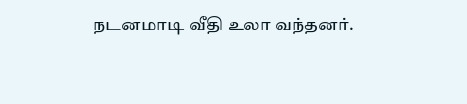நடனமாடி வீதி உலா வந்தனர்.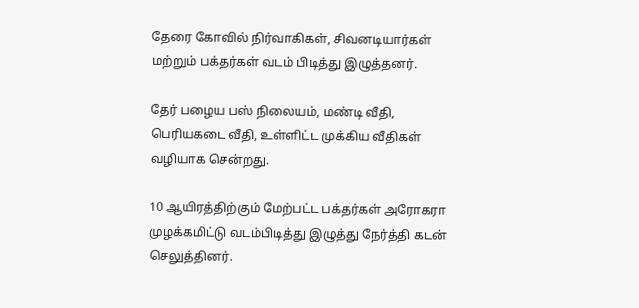தேரை கோவில் நிர்வாகிகள், சிவனடியார்கள் மற்றும் பக்தர்கள் வடம் பிடித்து இழுத்தனர்.

தேர் பழைய பஸ் நிலையம், மண்டி வீதி, பெரியகடை வீதி, உள்ளிட்ட முக்கிய வீதிகள் வழியாக சென்றது.

10 ஆயிரத்திற்கும் மேற்பட்ட பக்தர்கள் அரோகரா முழக்கமிட்டு வடம்பிடித்து இழுத்து நேர்த்தி கடன் செலுத்தினர்.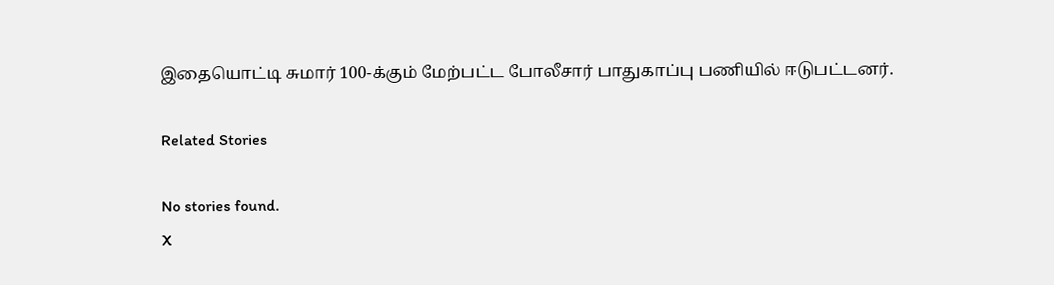இதையொட்டி சுமார் 100-க்கும் மேற்பட்ட போலீசார் பாதுகாப்பு பணியில் ஈடுபட்டனர்.

Related Stories

No stories found.
X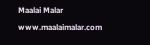Maalai Malar
www.maalaimalar.com